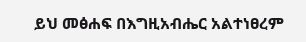ይህ መፅሐፍ በእግዚአብሔር አልተነፀረም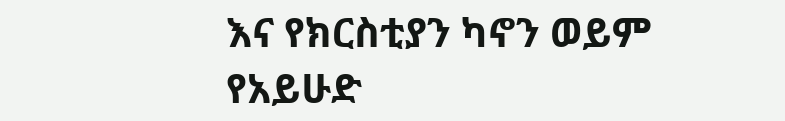እና የክርስቲያን ካኖን ወይም የአይሁድ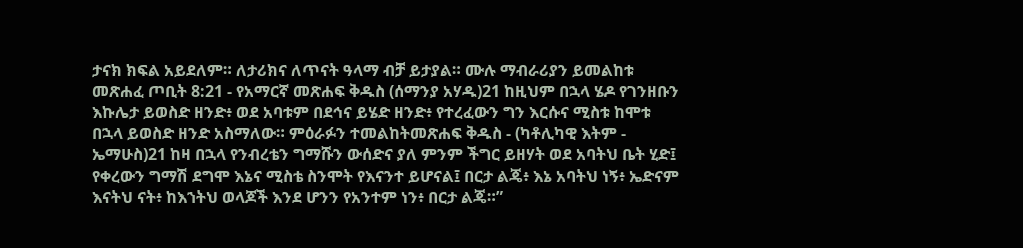ታናክ ክፍል አይደለም። ለታሪክና ለጥናት ዓላማ ብቻ ይታያል። ሙሉ ማብራሪያን ይመልከቱ መጽሐፈ ጦቢት 8:21 - የአማርኛ መጽሐፍ ቅዱስ (ሰማንያ አሃዱ)21 ከዚህም በኋላ ሄዶ የገንዘቡን እኩሌታ ይወስድ ዘንድ፥ ወደ አባቱም በደኅና ይሄድ ዘንድ፥ የተረፈውን ግን እርሱና ሚስቱ ከሞቱ በኋላ ይወስድ ዘንድ አስማለው። ምዕራፉን ተመልከትመጽሐፍ ቅዱስ - (ካቶሊካዊ እትም - ኤማሁስ)21 ከዛ በኋላ የንብረቴን ግማሹን ውሰድና ያለ ምንም ችግር ይዘሃት ወደ አባትህ ቤት ሂድ፤ የቀረውን ግማሽ ደግሞ እኔና ሚስቴ ስንሞት የእናንተ ይሆናል፤ በርታ ልጄ፥ እኔ አባትህ ነኝ፥ ኤድናም እናትህ ናት፥ ከእኀትህ ወላጆች እንደ ሆንን የአንተም ነን፥ በርታ ልጄ።”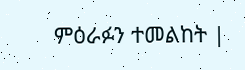ምዕራፉን ተመልከት |